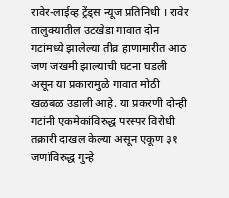रावेर-लाईव्ह ट्रेंड्स न्यूज प्रतिनिधी । रावेर तालुक्यातील उटखेडा गावात दोन गटांमध्ये झालेल्या तीव्र हाणामारीत आठ जण जखमी झाल्याची घटना घडली असून या प्रकारामुळे गावात मोठी खळबळ उडाली आहे. या प्रकरणी दोन्ही गटांनी एकमेकांविरुद्ध परस्पर विरोधी तक्रारी दाखल केल्या असून एकूण ३१ जणांविरुद्ध गुन्हे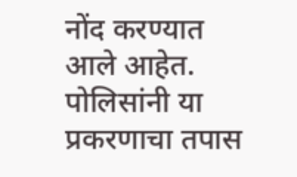नोंद करण्यात आले आहेत. पोलिसांनी या प्रकरणाचा तपास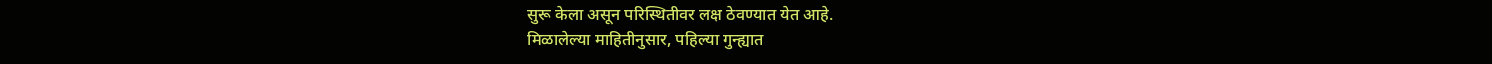सुरू केला असून परिस्थितीवर लक्ष ठेवण्यात येत आहे.
मिळालेल्या माहितीनुसार, पहिल्या गुन्ह्यात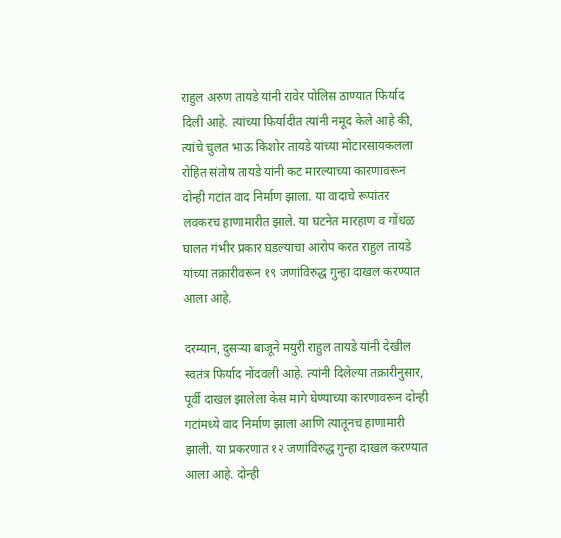राहुल अरुण तायडे यांनी रावेर पोलिस ठाण्यात फिर्याद दिली आहे. त्यांच्या फिर्यादीत त्यांनी नमूद केले आहे की, त्यांचे चुलत भाऊ किशोर तायडे यांच्या मोटारसायकलला रोहित संतोष तायडे यांनी कट मारल्याच्या कारणावरून दोन्ही गटांत वाद निर्माण झाला. या वादाचे रूपांतर लवकरच हाणामारीत झाले. या घटनेत मारहाण व गोंधळ घालत गंभीर प्रकार घडल्याचा आरोप करत राहुल तायडे यांच्या तक्रारीवरून १९ जणांविरुद्ध गुन्हा दाखल करण्यात आला आहे.

दरम्यान, दुसऱ्या बाजूने मयुरी राहुल तायडे यांनी देखील स्वतंत्र फिर्याद नोंदवली आहे. त्यांनी दिलेल्या तक्रारीनुसार, पूर्वी दाखल झालेला केस मागे घेण्याच्या कारणावरून दोन्ही गटांमध्ये वाद निर्माण झाला आणि त्यातूनच हाणामारी झाली. या प्रकरणात १२ जणांविरुद्ध गुन्हा दाखल करण्यात आला आहे. दोन्ही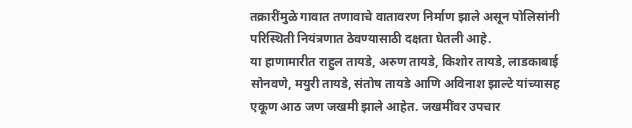तक्रारींमुळे गावात तणावाचे वातावरण निर्माण झाले असून पोलिसांनी परिस्थिती नियंत्रणात ठेवण्यासाठी दक्षता घेतली आहे.
या हाणामारीत राहुल तायडे, अरुण तायडे, किशोर तायडे, लाडकाबाई सोनवणे, मयुरी तायडे, संतोष तायडे आणि अविनाश झाल्टे यांच्यासह एकूण आठ जण जखमी झाले आहेत. जखमींवर उपचार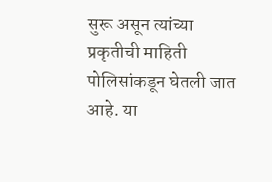सुरू असून त्यांच्या प्रकृतीची माहिती पोलिसांकडून घेतली जात आहे. या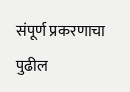संपूर्ण प्रकरणाचा पुढील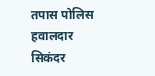तपास पोलिस हवालदार सिकंदर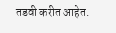तडवी करीत आहेत.